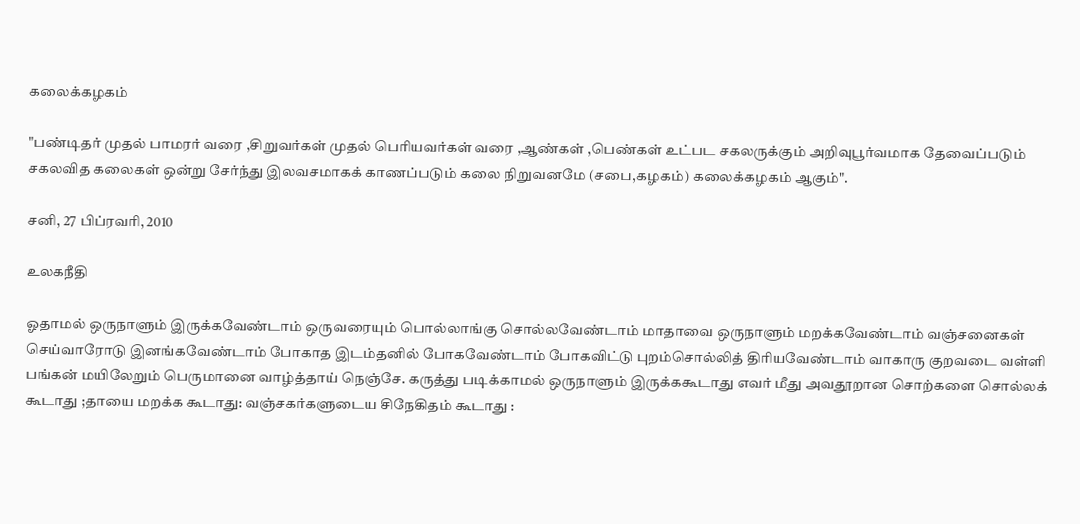கலைக்கழகம்

"பண்டிதர் முதல் பாமரர் வரை ,சிறுவர்கள் முதல் பெரியவர்கள் வரை ,ஆண்கள் ,பெண்கள் உட்பட சகலருக்கும் அறிவுபூர்வமாக தேவைப்படும் சகலவித கலைகள் ஒன்று சேர்ந்து இலவசமாகக் காணப்படும் கலை நிறுவனமே (சபை,கழகம்) கலைக்கழகம் ஆகும்".

சனி, 27 பிப்ரவரி, 2010

உலகநீதி

ஓதாமல் ஒருநாளும் இருக்கவேண்டாம் ஒருவரையும் பொல்லாங்கு சொல்லவேண்டாம் மாதாவை ஒருநாளும் மறக்கவேண்டாம் வஞ்சனைகள் செய்வாரோடு இனங்கவேண்டாம் போகாத இடம்தனில் போகவேண்டாம் போகவிட்டு புறம்சொல்லித் திரியவேண்டாம் வாகாரு குறவடை வள்ளி பங்கன் மயிலேறும் பெருமானை வாழ்த்தாய் நெஞ்சே. கருத்து படிக்காமல் ஒருநாளும் இருக்ககூடாது எவர் மீது அவதூறான சொற்களை சொல்லக் கூடாது ;தாயை மறக்க கூடாது: வஞ்சகர்களுடைய சிநேகிதம் கூடாது :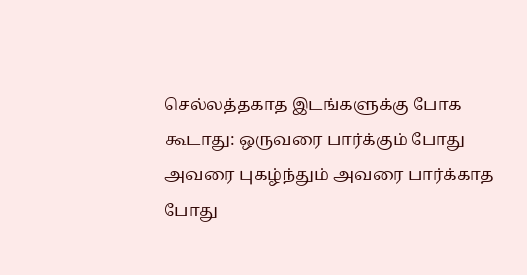செல்லத்தகாத இடங்களுக்கு போக கூடாது: ஒருவரை பார்க்கும் போது அவரை புகழ்ந்தும் அவரை பார்க்காத போது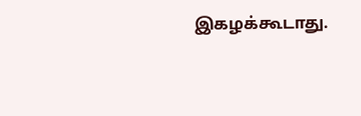இகழக்கூடாது.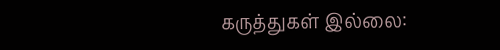கருத்துகள் இல்லை: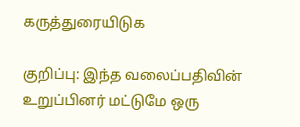கருத்துரையிடுக

குறிப்பு: இந்த வலைப்பதிவின் உறுப்பினர் மட்டுமே ஒரு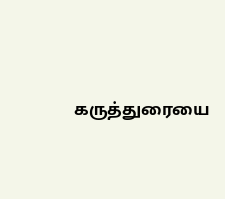கருத்துரையை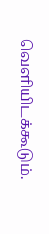வெளியிடக்கூடும்.